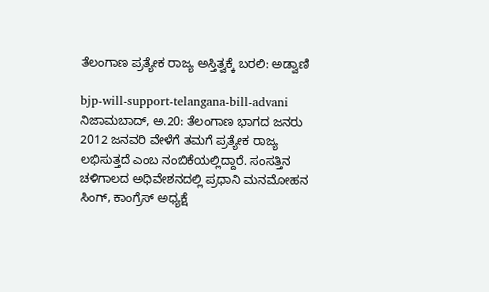ತೆಲಂಗಾಣ ಪ್ರತ್ಯೇಕ ರಾಜ್ಯ ಅಸ್ತಿತ್ವಕ್ಕೆ ಬರಲಿ: ಅಡ್ವಾಣಿ

bjp-will-support-telangana-bill-advani
ನಿಜಾಮಬಾದ್, ಅ.20: ತೆಲಂಗಾಣ ಭಾಗದ ಜನರು 2012 ಜನವರಿ ವೇಳೆಗೆ ತಮಗೆ ಪ್ರತ್ಯೇಕ ರಾಜ್ಯ ಲಭಿಸುತ್ತದೆ ಎಂಬ ನಂಬಿಕೆಯಲ್ಲಿದ್ದಾರೆ. ಸಂಸತ್ತಿನ ಚಳಿಗಾಲದ ಅಧಿವೇಶನದಲ್ಲಿ ಪ್ರಧಾನಿ ಮನಮೋಹನ ಸಿಂಗ್, ಕಾಂಗ್ರೆಸ್ ಅಧ್ಯಕ್ಷೆ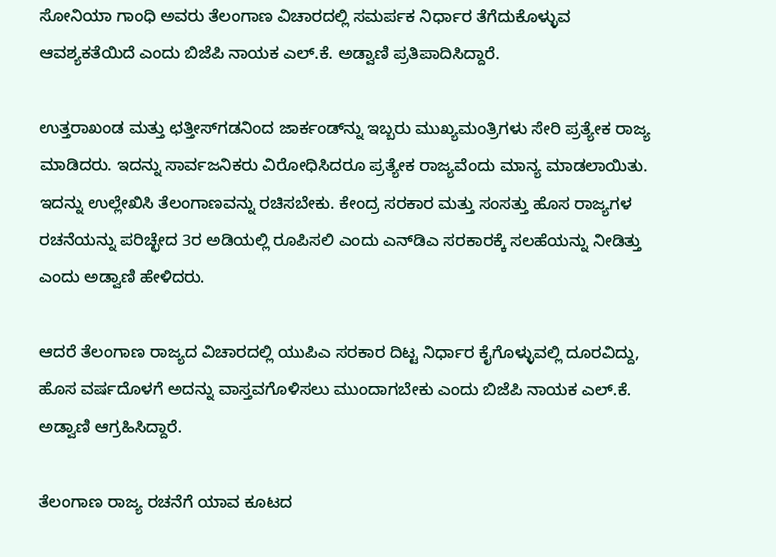ಸೋನಿಯಾ ಗಾಂಧಿ ಅವರು ತೆಲಂಗಾಣ ವಿಚಾರದಲ್ಲಿ ಸಮರ್ಪಕ ನಿರ್ಧಾರ ತೆಗೆದುಕೊಳ್ಳುವ ಆವಶ್ಯಕತೆಯಿದೆ ಎಂದು ಬಿಜೆಪಿ ನಾಯಕ ಎಲ್.ಕೆ. ಅಡ್ವಾಣಿ ಪ್ರತಿಪಾದಿಸಿದ್ದಾರೆ.

ಉತ್ತರಾಖಂಡ ಮತ್ತು ಛತ್ತೀಸ್‌ಗಡನಿಂದ ಜಾರ್ಕಂಡ್‌ನ್ನು ಇಬ್ಬರು ಮುಖ್ಯಮಂತ್ರಿಗಳು ಸೇರಿ ಪ್ರತ್ಯೇಕ ರಾಜ್ಯ ಮಾಡಿದರು. ಇದನ್ನು ಸಾರ್ವಜನಿಕರು ವಿರೋಧಿಸಿದರೂ ಪ್ರತ್ಯೇಕ ರಾಜ್ಯವೆಂದು ಮಾನ್ಯ ಮಾಡಲಾಯಿತು. ಇದನ್ನು ಉಲ್ಲೇಖಿಸಿ ತೆಲಂಗಾಣವನ್ನು ರಚಿಸಬೇಕು. ಕೇಂದ್ರ ಸರಕಾರ ಮತ್ತು ಸಂಸತ್ತು ಹೊಸ ರಾಜ್ಯಗಳ ರಚನೆಯನ್ನು ಪರಿಚ್ಛೇದ 3ರ ಅಡಿಯಲ್ಲಿ ರೂಪಿಸಲಿ ಎಂದು ಎನ್‌ಡಿಎ ಸರಕಾರಕ್ಕೆ ಸಲಹೆಯನ್ನು ನೀಡಿತ್ತು ಎಂದು ಅಡ್ವಾಣಿ ಹೇಳಿದರು.

ಆದರೆ ತೆಲಂಗಾಣ ರಾಜ್ಯದ ವಿಚಾರದಲ್ಲಿ ಯುಪಿಎ ಸರಕಾರ ದಿಟ್ಟ ನಿರ್ಧಾರ ಕೈಗೊಳ್ಳುವಲ್ಲಿ ದೂರವಿದ್ದು, ಹೊಸ ವರ್ಷದೊಳಗೆ ಅದನ್ನು ವಾಸ್ತವಗೊಳಿಸಲು ಮುಂದಾಗಬೇಕು ಎಂದು ಬಿಜೆಪಿ ನಾಯಕ ಎಲ್.ಕೆ. ಅಡ್ವಾಣಿ ಆಗ್ರಹಿಸಿದ್ದಾರೆ.

ತೆಲಂಗಾಣ ರಾಜ್ಯ ರಚನೆಗೆ ಯಾವ ಕೂಟದ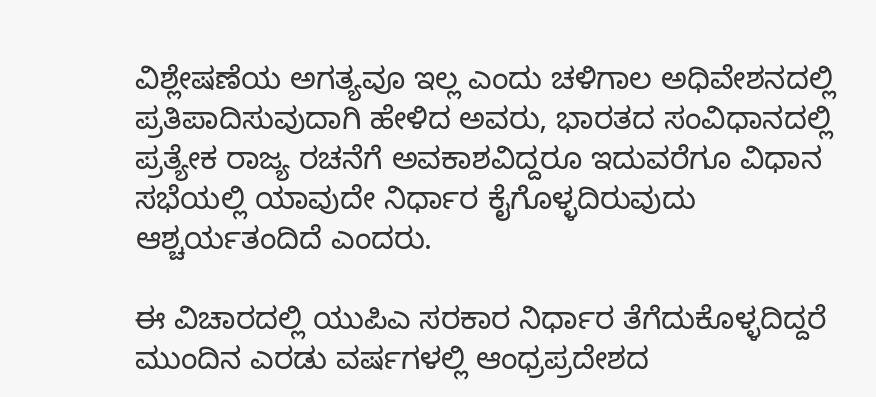ವಿಶ್ಲೇಷಣೆಯ ಅಗತ್ಯವೂ ಇಲ್ಲ ಎಂದು ಚಳಿಗಾಲ ಅಧಿವೇಶನದಲ್ಲಿ ಪ್ರತಿಪಾದಿಸುವುದಾಗಿ ಹೇಳಿದ ಅವರು, ಭಾರತದ ಸಂವಿಧಾನದಲ್ಲಿ ಪ್ರತ್ಯೇಕ ರಾಜ್ಯ ರಚನೆಗೆ ಅವಕಾಶವಿದ್ದರೂ ಇದುವರೆಗೂ ವಿಧಾನ ಸಭೆಯಲ್ಲಿ ಯಾವುದೇ ನಿರ್ಧಾರ ಕೈಗೊಳ್ಳದಿರುವುದು ಆಶ್ಚರ್ಯತಂದಿದೆ ಎಂದರು.

ಈ ವಿಚಾರದಲ್ಲಿ ಯುಪಿಎ ಸರಕಾರ ನಿರ್ಧಾರ ತೆಗೆದುಕೊಳ್ಳದಿದ್ದರೆ ಮುಂದಿನ ಎರಡು ವರ್ಷಗಳಲ್ಲಿ ಆಂಧ್ರಪ್ರದೇಶದ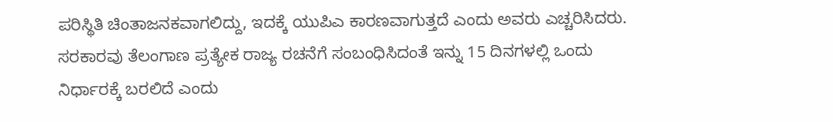ಪರಿಸ್ಥಿತಿ ಚಿಂತಾಜನಕವಾಗಲಿದ್ದು, ಇದಕ್ಕೆ ಯುಪಿಎ ಕಾರಣವಾಗುತ್ತದೆ ಎಂದು ಅವರು ಎಚ್ಚರಿಸಿದರು. ಸರಕಾರವು ತೆಲಂಗಾಣ ಪ್ರತ್ಯೇಕ ರಾಜ್ಯ ರಚನೆಗೆ ಸಂಬಂಧಿಸಿದಂತೆ ಇನ್ನು 15 ದಿನಗಳಲ್ಲಿ ಒಂದು ನಿರ್ಧಾರಕ್ಕೆ ಬರಲಿದೆ ಎಂದು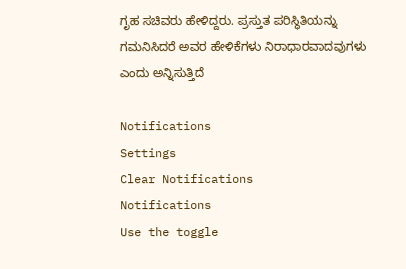ಗೃಹ ಸಚಿವರು ಹೇಳಿದ್ದರು. ಪ್ರಸ್ತುತ ಪರಿಸ್ಥಿತಿಯನ್ನು ಗಮನಿಸಿದರೆ ಅವರ ಹೇಳಿಕೆಗಳು ನಿರಾಧಾರವಾದವುಗಳು ಎಂದು ಅನ್ನಿಸುತ್ತಿದೆ

Notifications
Settings
Clear Notifications
Notifications
Use the toggle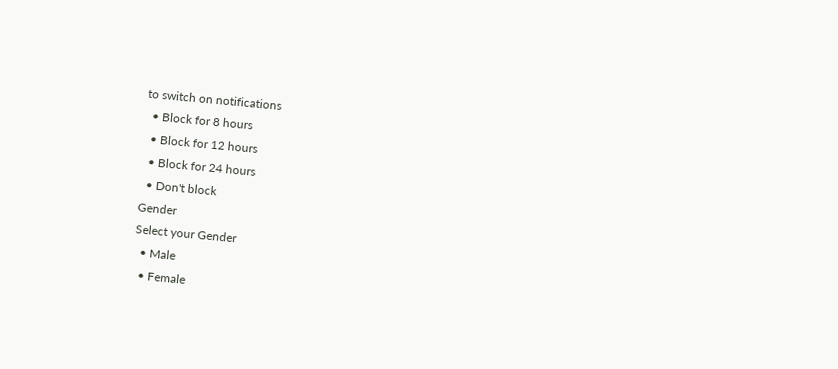to switch on notifications
  • Block for 8 hours
  • Block for 12 hours
  • Block for 24 hours
  • Don't block
Gender
Select your Gender
  • Male
  • Female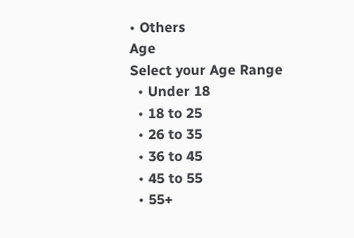• Others
Age
Select your Age Range
  • Under 18
  • 18 to 25
  • 26 to 35
  • 36 to 45
  • 45 to 55
  • 55+